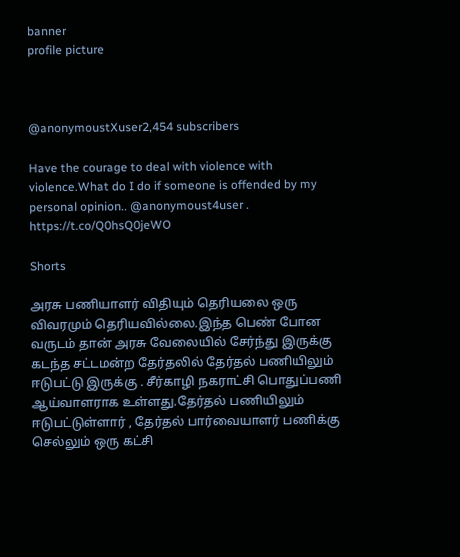banner
profile picture



@anonymoustXuser2,454 subscribers

Have the courage to deal with violence with violence.What do I do if someone is offended by my personal opinion.. @anonymoust4user . https://t.co/Q0hsQ0jeWO

Shorts

அரசு பணியாளர் விதியும் தெரியலை ஒரு விவரமும் தெரியவில்லை.இந்த பெண் போன வருடம் தான் அரசு வேலையில் சேர்ந்து இருக்கு கடந்த சட்டமன்ற தேர்தலில் தேர்தல் பணியிலும் ஈடுபட்டு இருக்கு . சீர்காழி நகராட்சி பொதுப்பணி ஆய்வாளராக உள்ளது.தேர்தல் பணியிலும் ஈடுபட்டுள்ளார் , தேர்தல் பார்வையாளர் பணிக்கு செல்லும் ஒரு கட்சி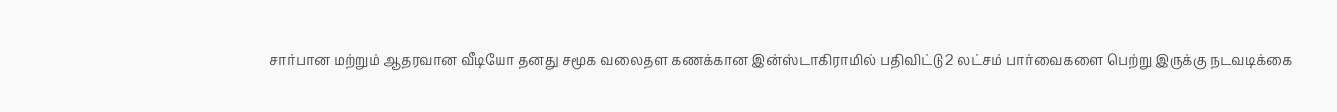சார்பான மற்றும் ஆதரவான வீடியோ தனது சமூக வலைதள கணக்கான இன்ஸ்டாகிராமில் பதிவிட்டு 2 லட்சம் பார்வைகளை பெற்று இருக்கு நடவடிக்கை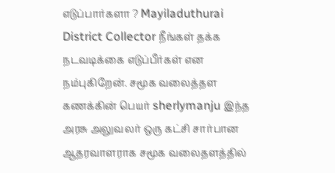எடுப்பார்களா ? Mayiladuthurai District Collector நீங்கள் தக்க நடவடிக்கை எடுப்பீர்கள் என நம்புகிறேன். சமூக வலைத்தள கணக்கின் பெயர் sherlymanju இந்த அரசு அலுவலர் ஒரு கட்சி சார்பான ஆதரவாளராக சமூக வலைதளத்தில்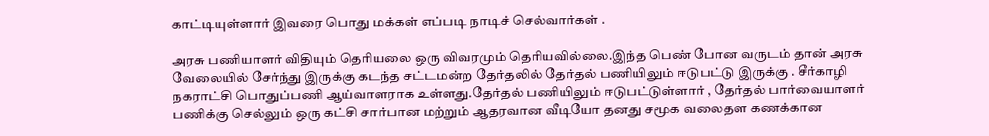காட்டியுள்ளார் இவரை பொது மக்கள் எப்படி நாடிச் செல்வார்கள் .

அரசு பணியாளர் விதியும் தெரியலை ஒரு விவரமும் தெரியவில்லை.இந்த பெண் போன வருடம் தான் அரசு வேலையில் சேர்ந்து இருக்கு கடந்த சட்டமன்ற தேர்தலில் தேர்தல் பணியிலும் ஈடுபட்டு இருக்கு . சீர்காழி நகராட்சி பொதுப்பணி ஆய்வாளராக உள்ளது.தேர்தல் பணியிலும் ஈடுபட்டுள்ளார் , தேர்தல் பார்வையாளர் பணிக்கு செல்லும் ஒரு கட்சி சார்பான மற்றும் ஆதரவான வீடியோ தனது சமூக வலைதள கணக்கான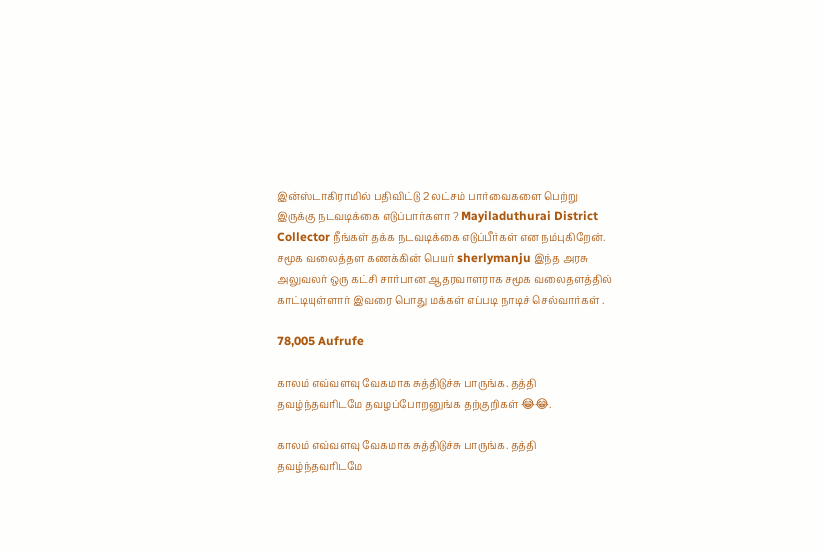இன்ஸ்டாகிராமில் பதிவிட்டு 2 லட்சம் பார்வைகளை பெற்று இருக்கு நடவடிக்கை எடுப்பார்களா ? Mayiladuthurai District Collector நீங்கள் தக்க நடவடிக்கை எடுப்பீர்கள் என நம்புகிறேன். சமூக வலைத்தள கணக்கின் பெயர் sherlymanju இந்த அரசு அலுவலர் ஒரு கட்சி சார்பான ஆதரவாளராக சமூக வலைதளத்தில் காட்டியுள்ளார் இவரை பொது மக்கள் எப்படி நாடிச் செல்வார்கள் .

78,005 Aufrufe

காலம் எவ்வளவு வேகமாக சுத்திடுச்சு பாருங்க. தத்தி தவழ்ந்தவரிடமே தவழப்போறனுங்க தற்குறிகள் 😂😂.

காலம் எவ்வளவு வேகமாக சுத்திடுச்சு பாருங்க. தத்தி தவழ்ந்தவரிடமே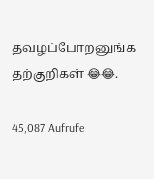தவழப்போறனுங்க தற்குறிகள் 😂😂.

45,087 Aufrufe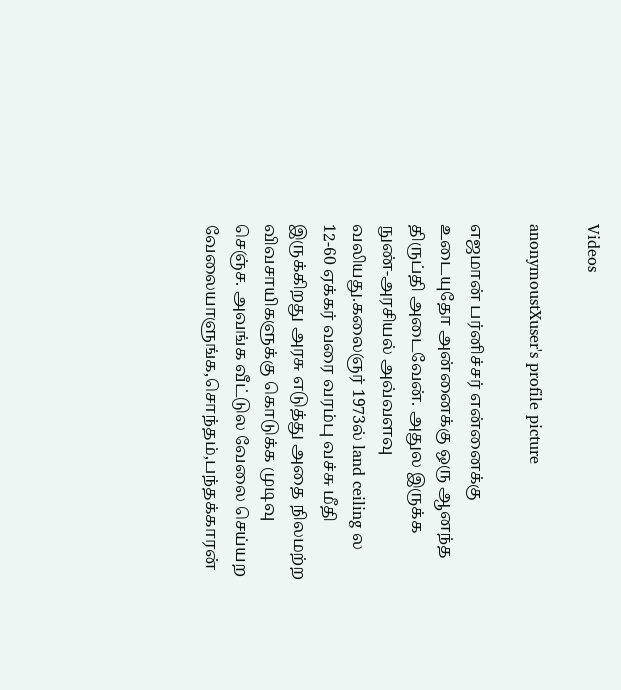Videos

anonymoustXuser's profile picture

எஜமான் பர்னிச்சர் என்னைக்கு உடையுதோ அன்னைக்கு ஒரு ஆனந்த திருப்தி அடைவேன். அதுல இருக்க நுண்-அரசியல் அவ்வளவு வலியது.கலைஞர் 1973ல் land ceiling ல 12-60 ஏக்கர் வரை வரம்பு வச்சு மீதி இருக்கிறது அரசு எடுத்து அதை நிலமற்ற விவசாயிகளுக்கு கொடுக்க முடிவு செஞ்ச. அவங்க வீட்டுல வேலை செய்யற வேலையாளுங்க,சொந்தம்,பந்தக்காரன்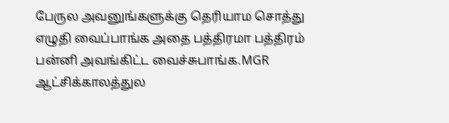பேருல அவனுங்களுக்கு தெரியாம சொத்து எழுதி வைப்பாங்க அதை பத்திரமா பத்திரம் பன்னி அவங்கிட்ட வைச்சுபாங்க.MGR ஆட்சிக்காலத்துல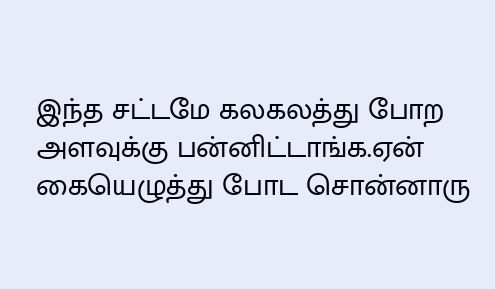இந்த சட்டமே கலகலத்து போற அளவுக்கு பன்னிட்டாங்க.ஏன் கையெழுத்து போட சொன்னாரு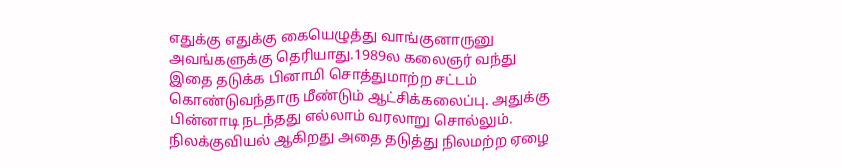எதுக்கு எதுக்கு கையெழுத்து வாங்குனாருனு அவங்களுக்கு தெரியாது.1989ல கலைஞர் வந்து இதை தடுக்க பினாமி சொத்துமாற்ற சட்டம் கொண்டுவந்தாரு மீண்டும் ஆட்சிக்கலைப்பு. அதுக்கு பின்னாடி நடந்தது எல்லாம் வரலாறு சொல்லும். நிலக்குவியல் ஆகிறது அதை தடுத்து நிலமற்ற ஏழை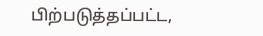பிற்படுத்தப்பட்ட,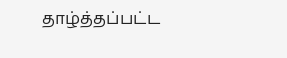தாழ்த்தப்பட்ட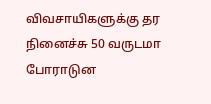விவசாயிகளுக்கு தர நினைச்சு 50 வருடமா போராடுன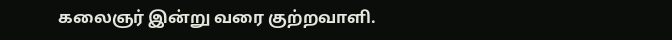கலைஞர் இன்று வரை குற்றவாளி.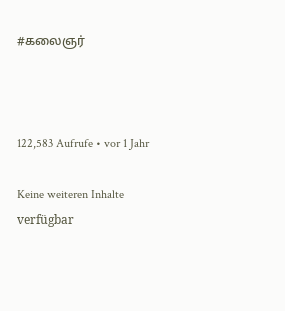#கலைஞர்



122,583 Aufrufe • vor 1 Jahr

Keine weiteren Inhalte verfügbar